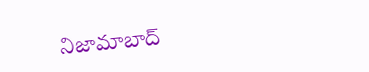నిజామాబాద్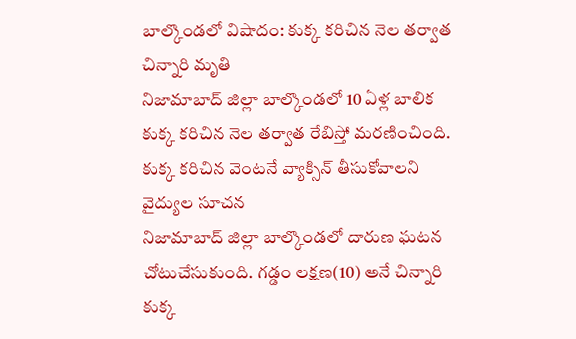బాల్కొండలో విషాదం: కుక్క కరిచిన నెల తర్వాత చిన్నారి మృతి
నిజామాబాద్ జిల్లా బాల్కొండలో 10 ఏళ్ల బాలిక కుక్క కరిచిన నెల తర్వాత రేబిస్తో మరణించింది. కుక్క కరిచిన వెంటనే వ్యాక్సిన్ తీసుకోవాలని వైద్యుల సూచన
నిజామాబాద్ జిల్లా బాల్కొండలో దారుణ ఘటన చోటుచేసుకుంది. గడ్డం లక్షణ(10) అనే చిన్నారి కుక్క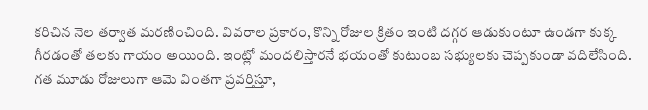కరిచిన నెల తర్వాత మరణించింది. వివరాల ప్రకారం, కొన్ని రోజుల క్రితం ఇంటి దగ్గర ఆడుకుంటూ ఉండగా కుక్క గీరడంతో తలకు గాయం అయింది. ఇంట్లో మందలిస్తారనే భయంతో కుటుంబ సభ్యులకు చెప్పకుండా వదిలేసింది.
గత మూడు రోజులుగా ఆమె వింతగా ప్రవర్తిస్తూ,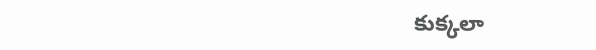కుక్కలా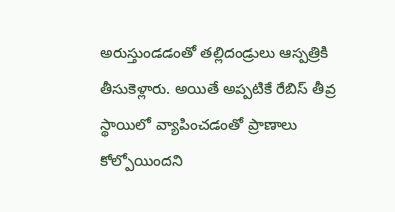అరుస్తుండడంతో తల్లిదండ్రులు ఆస్పత్రికి తీసుకెళ్లారు. అయితే అప్పటికే రేబిస్ తీవ్ర స్థాయిలో వ్యాపించడంతో ప్రాణాలు కోల్పోయిందని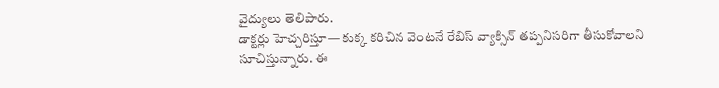వైద్యులు తెలిపారు.
డాక్టర్లు హెచ్చరిస్తూ— కుక్క కరిచిన వెంటనే రేబిస్ వ్యాక్సిన్ తప్పనిసరిగా తీసుకోవాలని సూచిస్తున్నారు. ఈ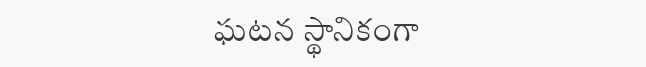ఘటన స్థానికంగా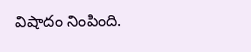విషాదం నింపింది.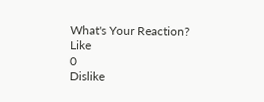What's Your Reaction?
Like
0
Dislike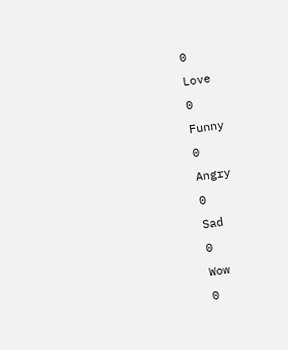0
Love
0
Funny
0
Angry
0
Sad
0
Wow
0